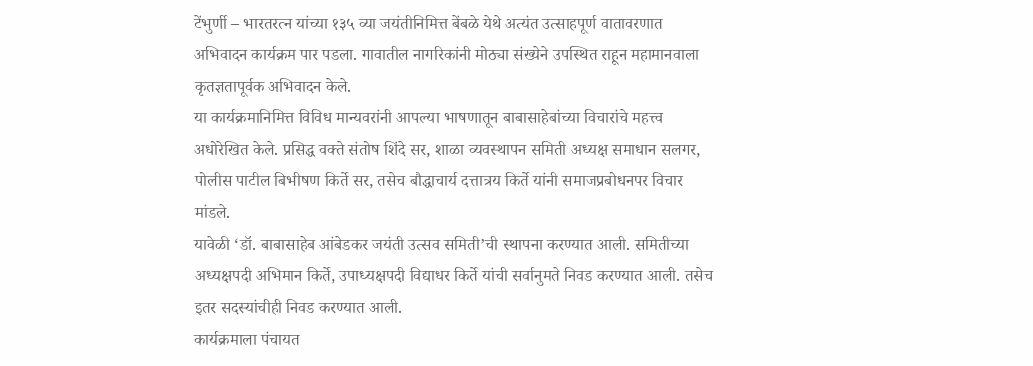टेंभुर्णी – भारतरत्न यांच्या १३५ व्या जयंतीनिमित्त बेंबळे येथे अत्यंत उत्साहपूर्ण वातावरणात अभिवादन कार्यक्रम पार पडला. गावातील नागरिकांनी मोठ्या संख्येने उपस्थित राहून महामानवाला कृतज्ञतापूर्वक अभिवादन केले.
या कार्यक्रमानिमित्त विविध मान्यवरांनी आपल्या भाषणातून बाबासाहेबांच्या विचारांचे महत्त्व अधोरेखित केले. प्रसिद्ध वक्ते संतोष शिंदे सर, शाळा व्यवस्थापन समिती अध्यक्ष समाधान सलगर, पोलीस पाटील बिभीषण किर्ते सर, तसेच बौद्धाचार्य दत्तात्रय किर्ते यांनी समाजप्रबोधनपर विचार मांडले.
यावेळी ‘डॉ. बाबासाहेब आंबेडकर जयंती उत्सव समिती’ची स्थापना करण्यात आली. समितीच्या अध्यक्षपदी अभिमान किर्ते, उपाध्यक्षपदी विद्याधर किर्ते यांची सर्वानुमते निवड करण्यात आली. तसेच इतर सदस्यांचीही निवड करण्यात आली.
कार्यक्रमाला पंचायत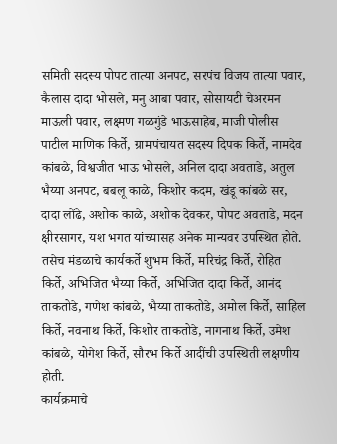समिती सदस्य पोपट तात्या अनपट, सरपंच विजय तात्या पवार, कैलास दादा भोसले, मनु आबा पवार, सोसायटी चेअरमन माऊली पवार, लक्ष्मण गळगुंडे भाऊसाहेब, माजी पोलीस पाटील माणिक किर्ते, ग्रामपंचायत सदस्य दिपक किर्ते, नामदेव कांबळे, विश्वजीत भाऊ भोसले, अनिल दादा अवताडे, अतुल भैय्या अनपट, बबलू काळे, किशोर कदम, खंडू कांबळे सर, दादा लोंढे, अशोक काळे, अशोक देवकर, पोपट अवताडे, मदन क्षीरसागर, यश भगत यांच्यासह अनेक मान्यवर उपस्थित होते.
तसेच मंडळाचे कार्यकर्ते शुभम किर्ते, मरिचंद्र किर्ते, रोहित किर्ते, अभिजित भैय्या किर्ते, अभिजित दादा किर्ते, आनंद ताकतोडे, गणेश कांबळे, भैय्या ताकतोडे, अमोल किर्ते, साहिल किर्ते, नवनाथ किर्ते, किशोर ताकतोडे, नागनाथ किर्ते, उमेश कांबळे, योगेश किर्ते, सौरभ किर्ते आदींची उपस्थिती लक्षणीय होती.
कार्यक्रमाचे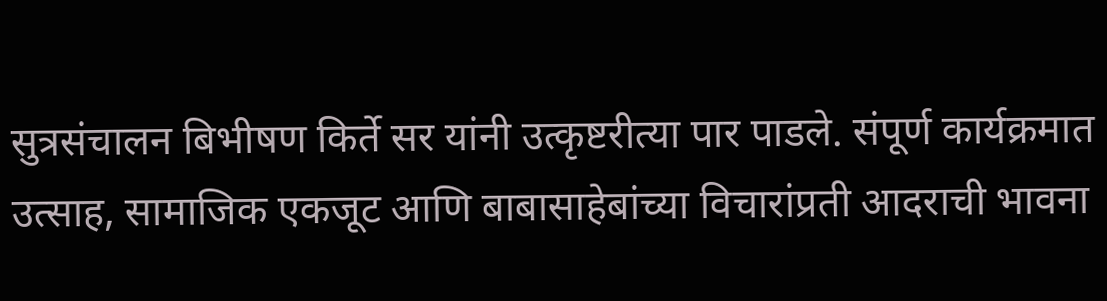सुत्रसंचालन बिभीषण किर्ते सर यांनी उत्कृष्टरीत्या पार पाडले. संपूर्ण कार्यक्रमात उत्साह, सामाजिक एकजूट आणि बाबासाहेबांच्या विचारांप्रती आदराची भावना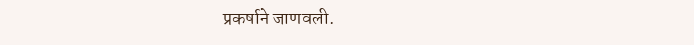प्रकर्षाने जाणवली.